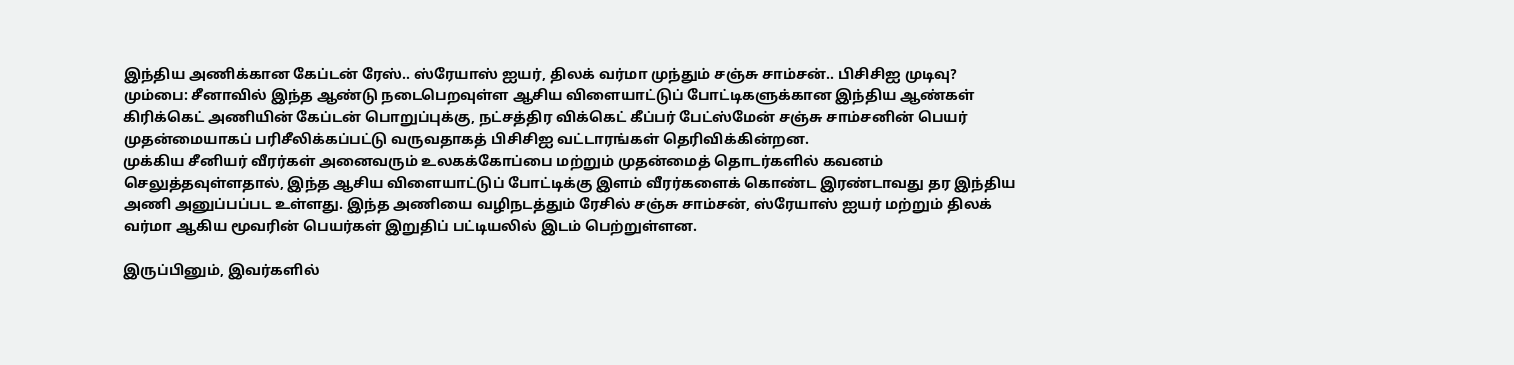இந்திய அணிக்கான கேப்டன் ரேஸ்.. ஸ்ரேயாஸ் ஐயர், திலக் வர்மா முந்தும் சஞ்சு சாம்சன்.. பிசிசிஐ முடிவு?
மும்பை: சீனாவில் இந்த ஆண்டு நடைபெறவுள்ள ஆசிய விளையாட்டுப் போட்டிகளுக்கான இந்திய ஆண்கள் கிரிக்கெட் அணியின் கேப்டன் பொறுப்புக்கு, நட்சத்திர விக்கெட் கீப்பர் பேட்ஸ்மேன் சஞ்சு சாம்சனின் பெயர் முதன்மையாகப் பரிசீலிக்கப்பட்டு வருவதாகத் பிசிசிஐ வட்டாரங்கள் தெரிவிக்கின்றன.
முக்கிய சீனியர் வீரர்கள் அனைவரும் உலகக்கோப்பை மற்றும் முதன்மைத் தொடர்களில் கவனம் செலுத்தவுள்ளதால், இந்த ஆசிய விளையாட்டுப் போட்டிக்கு இளம் வீரர்களைக் கொண்ட இரண்டாவது தர இந்திய அணி அனுப்பப்பட உள்ளது. இந்த அணியை வழிநடத்தும் ரேசில் சஞ்சு சாம்சன், ஸ்ரேயாஸ் ஐயர் மற்றும் திலக் வர்மா ஆகிய மூவரின் பெயர்கள் இறுதிப் பட்டியலில் இடம் பெற்றுள்ளன.

இருப்பினும், இவர்களில்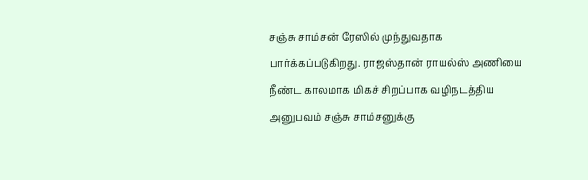சஞ்சு சாம்சன் ரேஸில் முந்துவதாக பார்க்கப்படுகிறது. ராஜஸ்தான் ராயல்ஸ் அணியை நீண்ட காலமாக மிகச் சிறப்பாக வழிநடத்திய அனுபவம் சஞ்சு சாம்சனுக்கு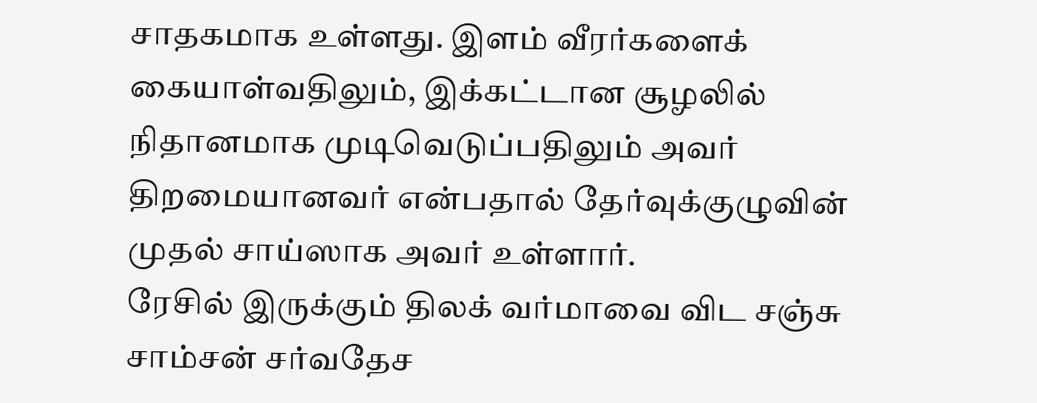சாதகமாக உள்ளது. இளம் வீரர்களைக் கையாள்வதிலும், இக்கட்டான சூழலில் நிதானமாக முடிவெடுப்பதிலும் அவர் திறமையானவர் என்பதால் தேர்வுக்குழுவின் முதல் சாய்ஸாக அவர் உள்ளார்.
ரேசில் இருக்கும் திலக் வர்மாவை விட சஞ்சு சாம்சன் சர்வதேச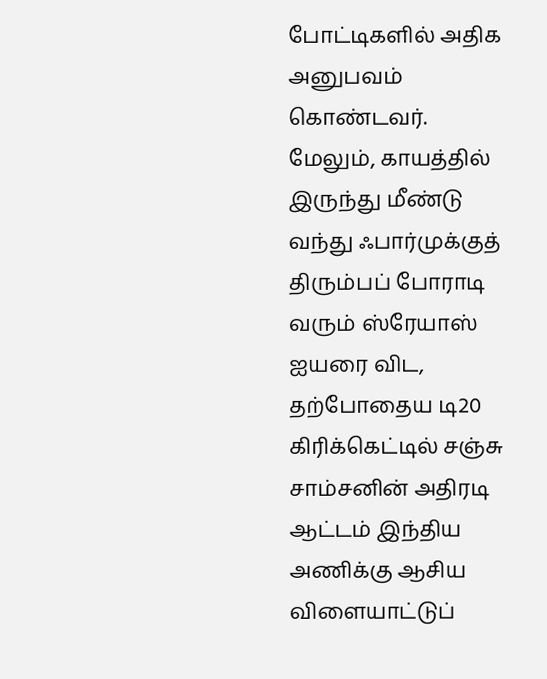போட்டிகளில் அதிக அனுபவம் கொண்டவர். மேலும், காயத்தில் இருந்து மீண்டு வந்து ஃபார்முக்குத் திரும்பப் போராடி வரும் ஸ்ரேயாஸ் ஐயரை விட, தற்போதைய டி20 கிரிக்கெட்டில் சஞ்சு சாம்சனின் அதிரடி ஆட்டம் இந்திய அணிக்கு ஆசிய விளையாட்டுப்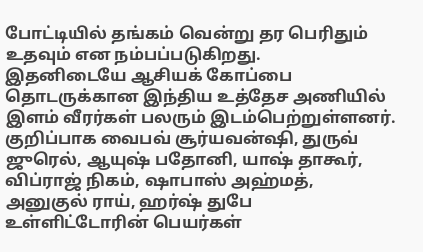போட்டியில் தங்கம் வென்று தர பெரிதும் உதவும் என நம்பப்படுகிறது.
இதனிடையே ஆசியக் கோப்பை தொடருக்கான இந்திய உத்தேச அணியில் இளம் வீரர்கள் பலரும் இடம்பெற்றுள்ளனர். குறிப்பாக வைபவ் சூர்யவன்ஷி, துருவ் ஜுரெல், ஆயுஷ் பதோனி, யாஷ் தாகூர், விப்ராஜ் நிகம், ஷாபாஸ் அஹ்மத், அனுகுல் ராய், ஹர்ஷ் துபே உள்ளிட்டோரின் பெயர்கள்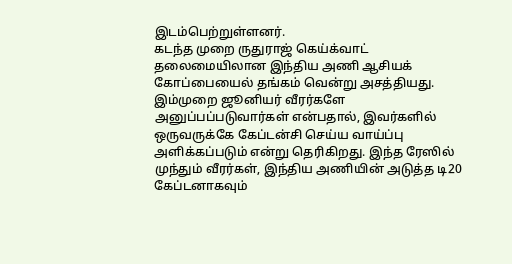இடம்பெற்றுள்ளனர்.
கடந்த முறை ருதுராஜ் கெய்க்வாட் தலைமையிலான இந்திய அணி ஆசியக் கோப்பையைல் தங்கம் வென்று அசத்தியது. இம்முறை ஜூனியர் வீரர்களே அனுப்பப்படுவார்கள் என்பதால், இவர்களில் ஒருவருக்கே கேப்டன்சி செய்ய வாய்ப்பு அளிக்கப்படும் என்று தெரிகிறது. இந்த ரேஸில் முந்தும் வீரர்கள், இந்திய அணியின் அடுத்த டி20 கேப்டனாகவும்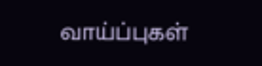வாய்ப்புகள்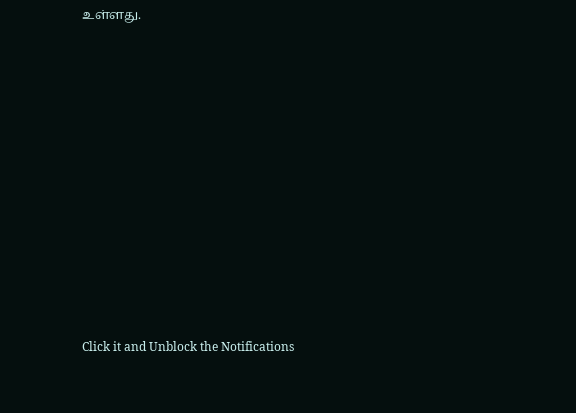உள்ளது.












Click it and Unblock the Notifications